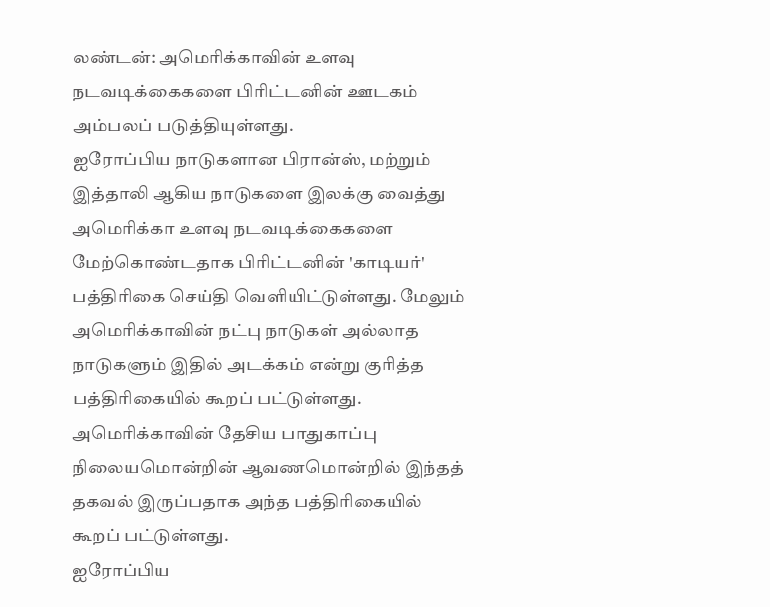லண்டன்: அமெரிக்காவின் உளவு நடவடிக்கைகளை பிரிட்டனின் ஊடகம் அம்பலப் படுத்தியுள்ளது.
ஐரோப்பிய நாடுகளான பிரான்ஸ், மற்றும் இத்தாலி ஆகிய நாடுகளை இலக்கு வைத்து அமெரிக்கா உளவு நடவடிக்கைகளை மேற்கொண்டதாக பிரிட்டனின் 'காடியர்' பத்திரிகை செய்தி வெளியிட்டுள்ளது. மேலும் அமெரிக்காவின் நட்பு நாடுகள் அல்லாத நாடுகளும் இதில் அடக்கம் என்று குரித்த பத்திரிகையில் கூறப் பட்டுள்ளது.
அமெரிக்காவின் தேசிய பாதுகாப்பு நிலையமொன்றின் ஆவணமொன்றில் இந்தத் தகவல் இருப்பதாக அந்த பத்திரிகையில் கூறப் பட்டுள்ளது.
ஐரோப்பிய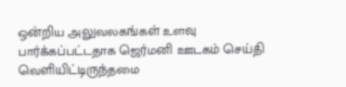ஒன்றிய அலுவலகங்கள் உளவு பார்க்கப்பட்டதாக ஜெர்மனி ஊடகம் செய்தி வெளியிட்டிருந்தமை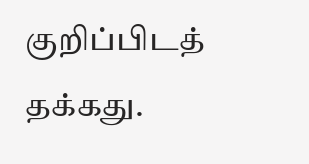குறிப்பிடத் தக்கது.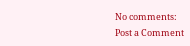No comments:
Post a Comment